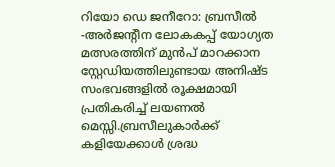റിയോ ഡെ ജനീറോ: ബ്രസീല്‍ -അര്‍ജന്റീന ലോകകപ്പ് യോഗ്യത മത്സരത്തിന് മുന്‍പ് മാറക്കാന സ്റ്റേഡിയത്തിലുണ്ടായ അനിഷ്ട സംഭവങ്ങളില്‍ രൂക്ഷമായി പ്രതികരിച്ച് ലയണല്‍ മെസ്സി.ബ്രസീലുകാര്‍ക്ക് കളിയേക്കാള്‍ ശ്രദ്ധ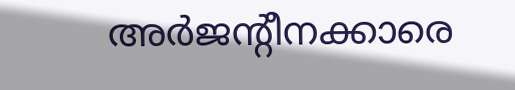അര്‍ജന്റീനക്കാരെ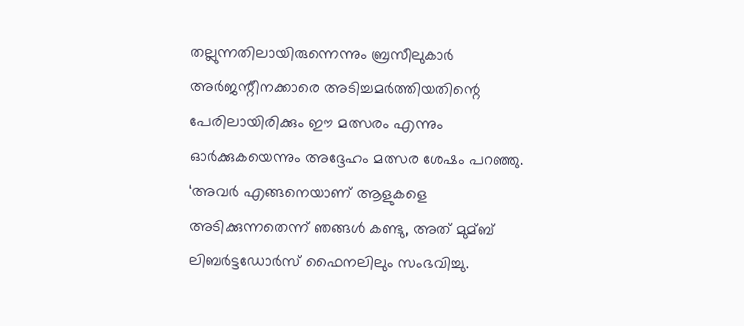തല്ലുന്നതിലായിരുന്നെന്നും ബ്രസീലുകാര്‍ അര്‍ജന്റീനക്കാരെ അടിച്ചമര്‍ത്തിയതിന്റെ പേരിലായിരിക്കും ഈ മത്സരം എന്നും ഓര്‍ക്കുകയെന്നും അദ്ദേഹം മത്സര ശേഷം പറഞ്ഞു.
‘അവര്‍ എങ്ങനെയാണ് ആളുകളെ അടിക്കുന്നതെന്ന് ഞങ്ങള്‍ കണ്ടു, അത് മുമ്ബ് ലിബര്‍ട്ടഡോര്‍സ് ഫൈനലിലും സംഭവിച്ചു.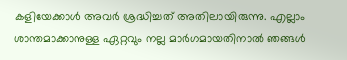കളിയേക്കാള്‍ അവര്‍ ശ്രദ്ധിച്ചത് അതിലായിരുന്നു. എല്ലാം ശാന്തമാക്കാനുള്ള ഏറ്റവും നല്ല മാര്‍ഗമായതിനാല്‍ ഞങ്ങള്‍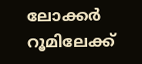ലോക്കര്‍ റൂമിലേക്ക്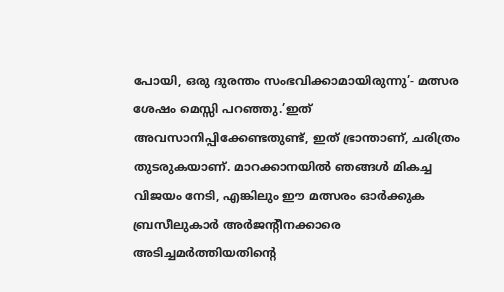പോയി, ഒരു ദുരന്തം സംഭവിക്കാമായിരുന്നു’- മത്സര ശേഷം മെസ്സി പറഞ്ഞു.’ഇത് അവസാനിപ്പിക്കേണ്ടതുണ്ട്, ഇത് ഭ്രാന്താണ്, ചരിത്രം തുടരുകയാണ്. മാറക്കാനയില്‍ ഞങ്ങള്‍ മികച്ച വിജയം നേടി, എങ്കിലും ഈ മത്സരം ഓര്‍ക്കുക ബ്രസീലുകാര്‍ അര്‍ജന്റീനക്കാരെ അടിച്ചമര്‍ത്തിയതിന്റെ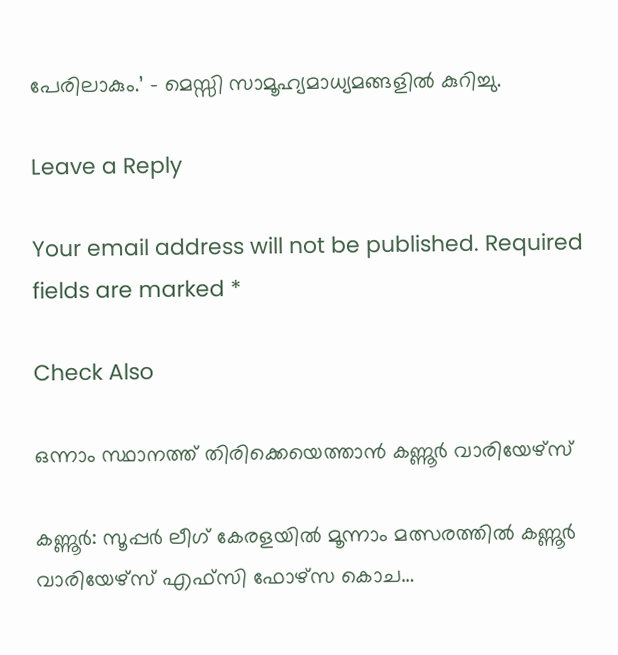പേരിലാകും.’ – മെസ്സി സാമൂഹ്യമാധ്യമങ്ങളില്‍ കുറിച്ചു.

Leave a Reply

Your email address will not be published. Required fields are marked *

Check Also

ഒന്നാം സ്ഥാനത്ത് തിരിക്കെയെത്താന്‍ കണ്ണൂര്‍ വാരിയേഴ്സ്

കണ്ണൂര്‍: സൂപ്പര്‍ ലീഗ് കേരളയില്‍ മൂന്നാം മത്സരത്തില്‍ കണ്ണൂര്‍ വാരിയേഴ്സ് എഫ്സി ഫോഴ്സ കൊച…